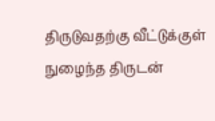திருடுவதற்கு வீட்டுக்குள் நுழைந்த திருடன்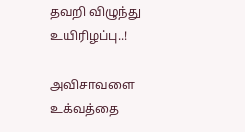தவறி விழுந்து உயிரிழப்பு..!

அவிசாவளை உக்வத்தை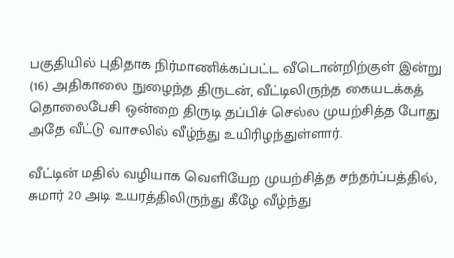பகுதியில் புதிதாக நிர்மாணிக்கப்பட்ட வீடொன்றிற்குள் இன்று (16) அதிகாலை நுழைந்த திருடன், வீட்டிலிருந்த கையடக்கத் தொலைபேசி ஒன்றை திருடி தப்பிச் செல்ல முயற்சித்த போது அதே வீட்டு வாசலில் வீழ்ந்து உயிரிழந்துள்ளார்.

வீட்டின் மதில் வழியாக வெளியேற முயற்சித்த சந்தர்ப்பத்தில், சுமார் 20 அடி உயரத்திலிருந்து கீழே வீழ்ந்து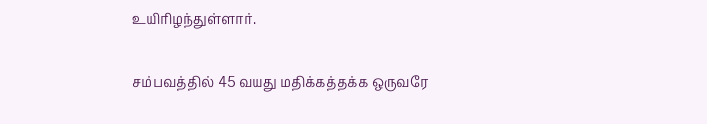உயிரிழந்துள்ளார்.

சம்பவத்தில் 45 வயது மதிக்கத்தக்க ஒருவரே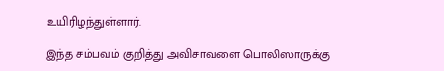உயிரிழந்துள்ளார்.

இந்த சம்பவம் குறித்து அவிசாவளை பொலிஸாருக்கு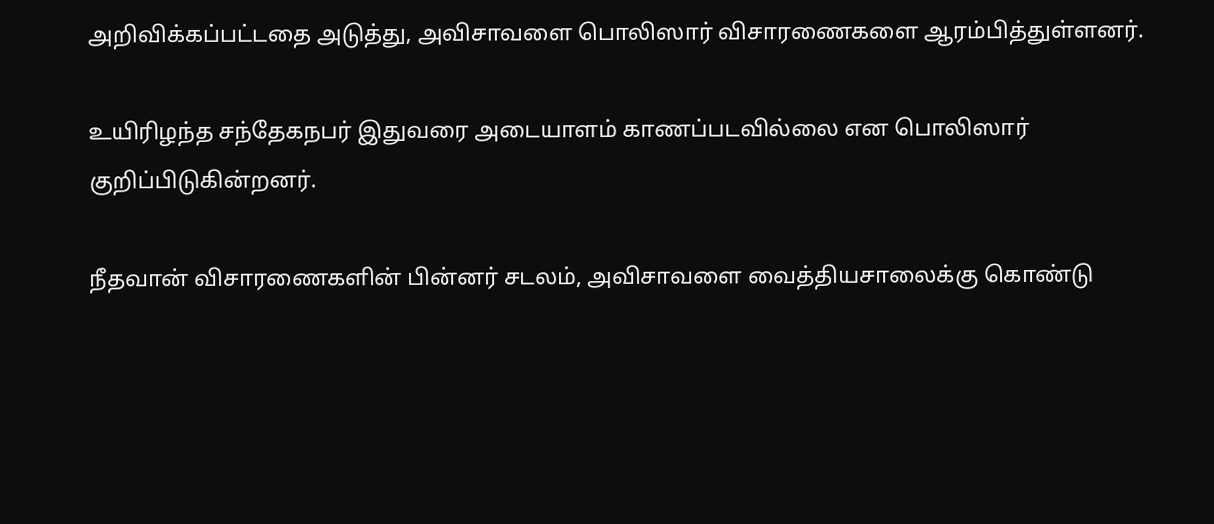அறிவிக்கப்பட்டதை அடுத்து, அவிசாவளை பொலிஸார் விசாரணைகளை ஆரம்பித்துள்ளனர்.

உயிரிழந்த சந்தேகநபர் இதுவரை அடையாளம் காணப்படவில்லை என பொலிஸார் குறிப்பிடுகின்றனர்.

நீதவான் விசாரணைகளின் பின்னர் சடலம், அவிசாவளை வைத்தியசாலைக்கு கொண்டு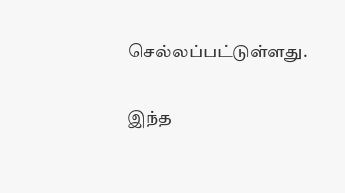செல்லப்பட்டுள்ளது.

இந்த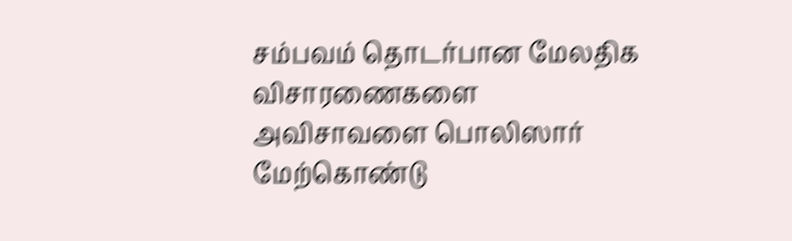சம்பவம் தொடர்பான மேலதிக விசாரணைகளை அவிசாவளை பொலிஸார் மேற்கொண்டு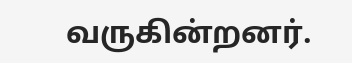வருகின்றனர்.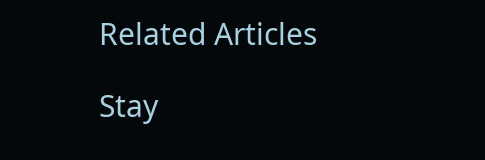Related Articles

Stay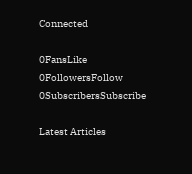Connected

0FansLike
0FollowersFollow
0SubscribersSubscribe

Latest Articles